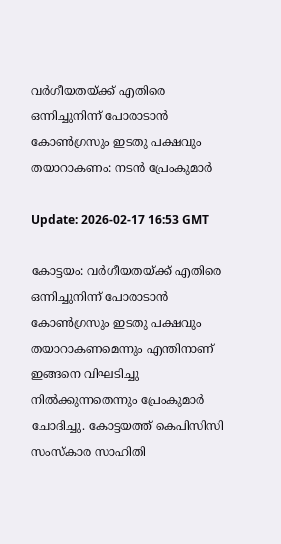വര്‍ഗീയതയ്ക്ക് എതിരെ ഒന്നിച്ചുനിന്ന് പോരാടാന്‍ കോണ്‍ഗ്രസും ഇടതു പക്ഷവും തയാറാകണം: നടന്‍ പ്രേംകുമാര്‍

Update: 2026-02-17 16:53 GMT

കോട്ടയം: വര്‍ഗീയതയ്ക്ക് എതിരെ ഒന്നിച്ചുനിന്ന് പോരാടാന്‍ കോണ്‍ഗ്രസും ഇടതു പക്ഷവും തയാറാകണമെന്നും എന്തിനാണ് ഇങ്ങനെ വിഘടിച്ചു നില്‍ക്കുന്നതെന്നും പ്രേംകുമാര്‍ ചോദിച്ചു. കോട്ടയത്ത് കെപിസിസി സംസ്‌കാര സാഹിതി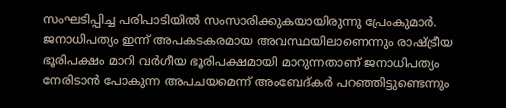സംഘടിപ്പിച്ച പരിപാടിയില്‍ സംസാരിക്കുകയായിരുന്നു പ്രേംകുമാര്‍. ജനാധിപത്യം ഇന്ന് അപകടകരമായ അവസ്ഥയിലാണെന്നും രാഷ്ട്രീയ ഭൂരിപക്ഷം മാറി വര്‍ഗീയ ഭൂരിപക്ഷമായി മാറുന്നതാണ് ജനാധിപത്യം നേരിടാന്‍ പോകുന്ന അപചയമെന്ന് അംബേദ്കര്‍ പറഞ്ഞിട്ടുണ്ടെന്നും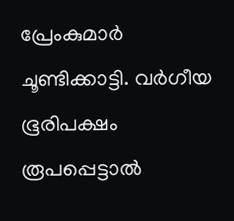പ്രേംകുമാര്‍ ചൂണ്ടിക്കാട്ടി. വര്‍ഗീയ ഭൂരിപക്ഷം രൂപപ്പെട്ടാല്‍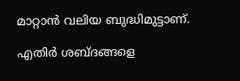മാറ്റാന്‍ വലിയ ബുദ്ധിമുട്ടാണ്.

എതിര്‍ ശബ്ദങ്ങളെ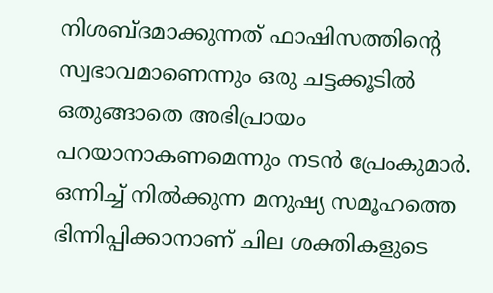നിശബ്ദമാക്കുന്നത് ഫാഷിസത്തിന്റെ സ്വഭാവമാണെന്നും ഒരു ചട്ടക്കൂടില്‍ ഒതുങ്ങാതെ അഭിപ്രായം പറയാനാകണമെന്നും നടന്‍ പ്രേംകുമാര്‍. ഒന്നിച്ച് നില്‍ക്കുന്ന മനുഷ്യ സമൂഹത്തെ ഭിന്നിപ്പിക്കാനാണ് ചില ശക്തികളുടെ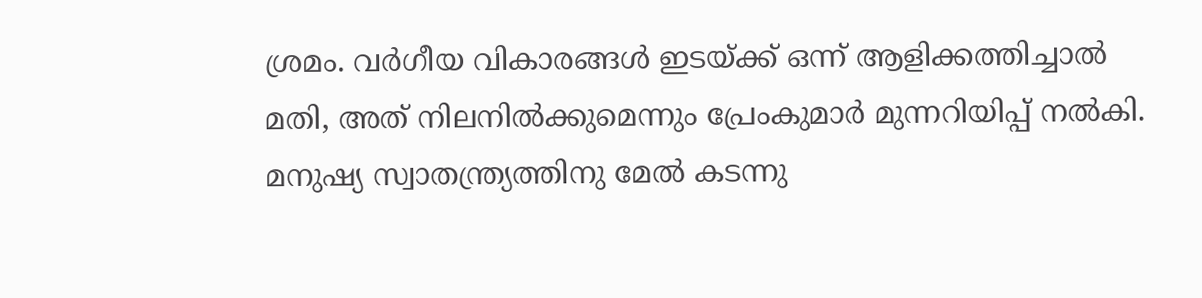ശ്രമം. വര്‍ഗീയ വികാരങ്ങള്‍ ഇടയ്ക്ക് ഒന്ന് ആളിക്കത്തിച്ചാല്‍ മതി, അത് നിലനില്‍ക്കുമെന്നും പ്രേംകുമാര്‍ മുന്നറിയിപ്പ് നല്‍കി. മനുഷ്യ സ്വാതന്ത്ര്യത്തിനു മേല്‍ കടന്നു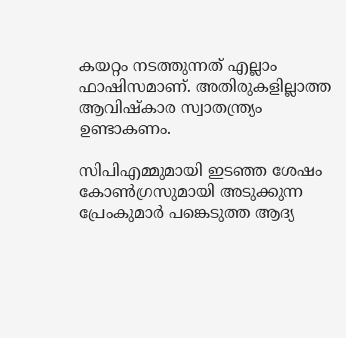കയറ്റം നടത്തുന്നത് എല്ലാം ഫാഷിസമാണ്. അതിരുകളില്ലാത്ത ആവിഷ്‌കാര സ്വാതന്ത്ര്യം ഉണ്ടാകണം.

സിപിഎമ്മുമായി ഇടഞ്ഞ ശേഷം കോണ്‍ഗ്രസുമായി അടുക്കുന്ന പ്രേംകുമാര്‍ പങ്കെടുത്ത ആദ്യ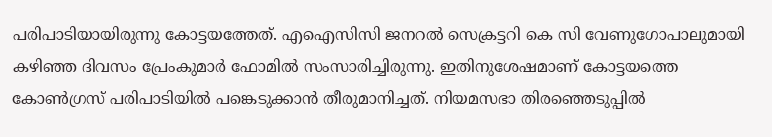പരിപാടിയായിരുന്നു കോട്ടയത്തേത്. എഐസിസി ജനറല്‍ സെക്രട്ടറി കെ സി വേണുഗോപാലുമായി കഴിഞ്ഞ ദിവസം പ്രേംകുമാര്‍ ഫോമില്‍ സംസാരിച്ചിരുന്നു. ഇതിനുശേഷമാണ് കോട്ടയത്തെ കോണ്‍ഗ്രസ് പരിപാടിയില്‍ പങ്കെടുക്കാന്‍ തീരുമാനിച്ചത്. നിയമസഭാ തിരഞ്ഞെടുപ്പില്‍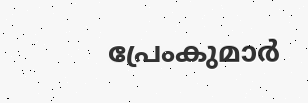പ്രേംകുമാര്‍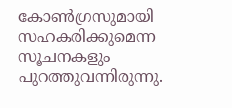കോണ്‍ഗ്രസുമായി സഹകരിക്കുമെന്ന സൂചനകളും പുറത്തുവന്നിരുന്നു.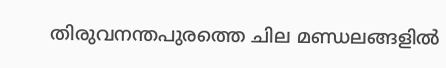തിരുവനന്തപുരത്തെ ചില മണ്ഡലങ്ങളില്‍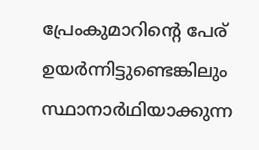പ്രേംകുമാറിന്റെ പേര് ഉയര്‍ന്നിട്ടുണ്ടെങ്കിലും സ്ഥാനാര്‍ഥിയാക്കുന്ന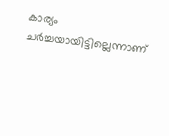കാര്യം ചര്‍ച്ചയായിട്ടില്ലെന്നാണ്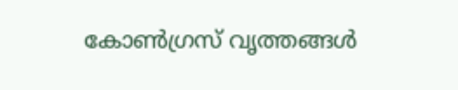കോണ്‍ഗ്രസ് വൃത്തങ്ങള്‍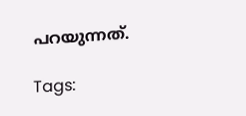പറയുന്നത്.

Tags: